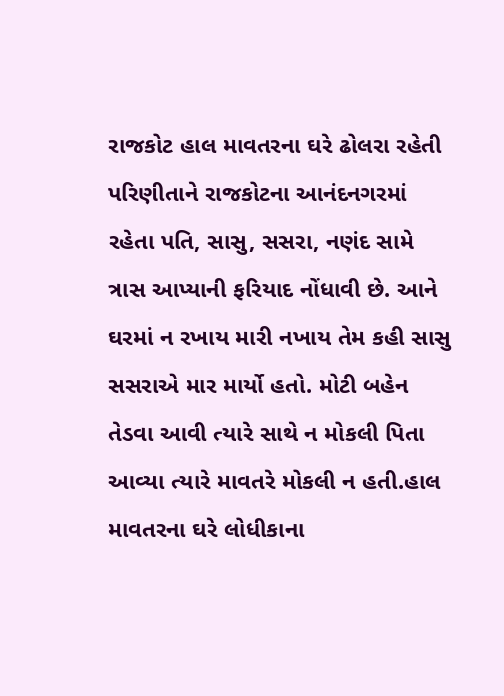રાજકોટ હાલ માવતરના ઘરે ઢોલરા રહેતી પરિણીતાને રાજકોટના આનંદનગરમાં રહેતા પતિ, સાસુ, સસરા, નણંદ સામે ત્રાસ આપ્યાની ફરિયાદ નોંધાવી છે. આને ઘરમાં ન રખાય મારી નખાય તેમ કહી સાસુ સસરાએ માર માર્યો હતો. મોટી બહેન તેડવા આવી ત્યારે સાથે ન મોકલી પિતા આવ્યા ત્યારે માવતરે મોકલી ન હતી.હાલ માવતરના ઘરે લોધીકાના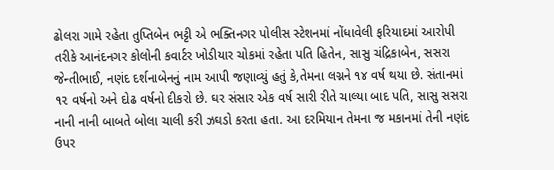ઢોલરા ગામે રહેતા તુપ્તિબેન ભટ્ટી એ ભક્તિનગર પોલીસ સ્ટેશનમાં નોંધાવેલી ફરિયાદમાં આરોપી તરીકે આનંદનગર કોલોની કવાર્ટર ખોડીયાર ચોકમાં રહેતા પતિ હિતેન, સાસુ ચંદ્રિકાબેન, સસરા જેન્તીભાઈ, નણંદ દર્શનાબેનનું નામ આપી જણાવ્યું હતું કે,તેમના લગ્નને ૧૪ વર્ષ થયા છે. સંતાનમાં ૧૨ વર્ષનો અને દોઢ વર્ષનો દીકરો છે. ઘર સંસાર એક વર્ષ સારી રીતે ચાલ્યા બાદ પતિ, સાસુ સસરા નાની નાની બાબતે બોલા ચાલી કરી ઝઘડો કરતા હતા. આ દરમિયાન તેમના જ મકાનમાં તેની નણંદ ઉપર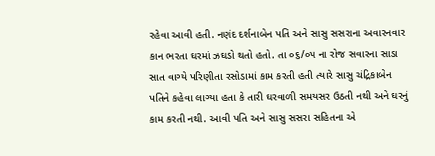રહેવા આવી હતી. નણંદ દર્શનાબેન પતિ અને સાસુ સસરાના અવારનવાર કાન ભરતા ઘરમાં ઝઘડો થતો હતો. તા ૦૬/૦૫ ના રોજ સવારના સાડા સાત વાગ્યે પરિણીતા રસોડામાં કામ કરતી હતી ત્યારે સાસુ ચંદ્રિકાબેન પતિને કહેવા લાગ્યા હતા કે તારી ઘરવાળી સમયસર ઉઠતી નથી અને ઘરનું કામ કરતી નથી. આવી પતિ અને સાસુ સસરા સહિતના એ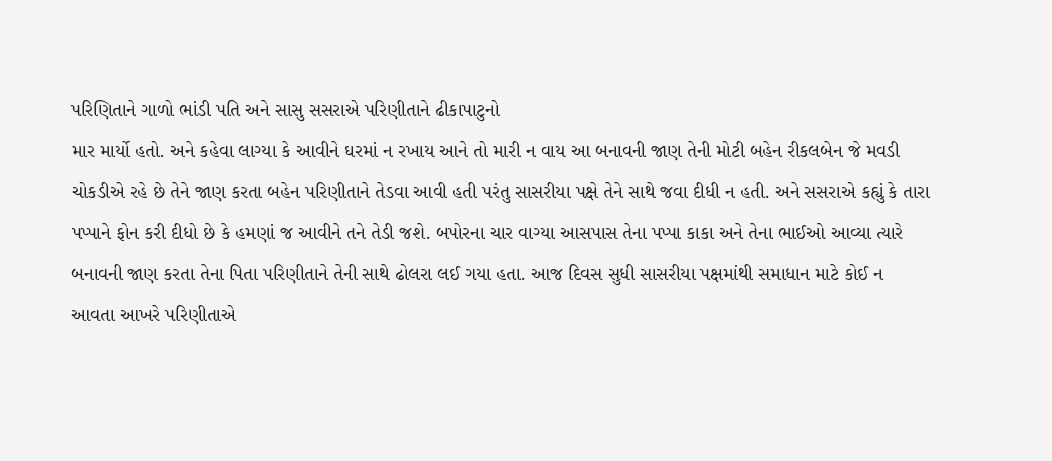પરિણિતાને ગાળો ભાંડી પતિ અને સાસુ સસરાએ પરિણીતાને ઢીકાપાટુનો
માર માર્યો હતો. અને કહેવા લાગ્યા કે આવીને ઘરમાં ન રખાય આને તો મારી ન વાય આ બનાવની જાણ તેની મોટી બહેન રીકલબેન જે મવડી ચોકડીએ રહે છે તેને જાણ કરતા બહેન પરિણીતાને તેડવા આવી હતી પરંતુ સાસરીયા પક્ષે તેને સાથે જવા દીધી ન હતી. અને સસરાએ કહ્યું કે તારા પપ્પાને ફોન કરી દીધો છે કે હમણાં જ આવીને તને તેડી જશે. બપોરના ચાર વાગ્યા આસપાસ તેના પપ્પા કાકા અને તેના ભાઈઓ આવ્યા ત્યારે બનાવની જાણ કરતા તેના પિતા પરિણીતાને તેની સાથે ઢોલરા લઈ ગયા હતા. આજ દિવસ સુધી સાસરીયા પક્ષમાંથી સમાધાન માટે કોઈ ન આવતા આખરે પરિણીતાએ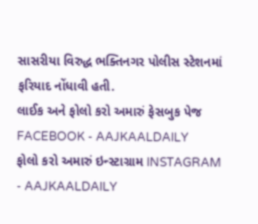સાસરીયા વિરુદ્ધ ભક્તિનગર પોલીસ સ્ટેશનમાં ફરિયાદ નોંધાવી હતી.
લાઈક અને ફોલો કરો અમારું ફેસબુક પેજ FACEBOOK - AAJKAALDAILY
ફોલો કરો અમારું ઇન્સ્ટાગ્રામ INSTAGRAM - AAJKAALDAILY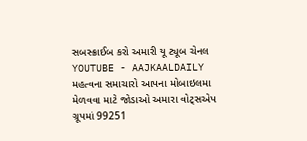સબસ્ક્રાઈબ કરો અમારી યૂ ટ્યૂબ ચેનલ YOUTUBE - AAJKAALDAILY
મહત્વના સમાચારો આપના મોબાઇલમા મેળવવા માટે જોડાઓ અમારા વોટ્સએપ ગ્રૂપમાં 99251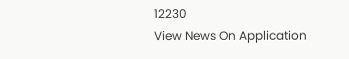12230
View News On Application